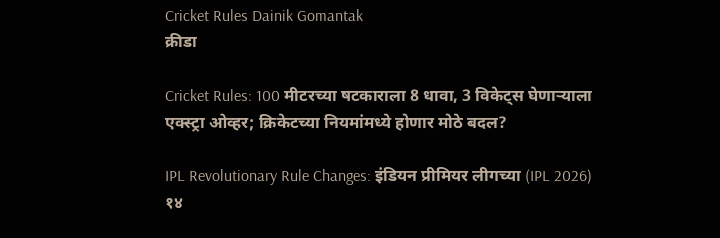Cricket Rules Dainik Gomantak
क्रीडा

Cricket Rules: 100 मीटरच्या षटकाराला 8 धावा, 3 विकेट्स घेणाऱ्याला एक्स्ट्रा ओव्हर; क्रिकेटच्या नियमांमध्ये होणार मोठे बदल?

IPL Revolutionary Rule Changes: इंडियन प्रीमियर लीगच्या (IPL 2026) १४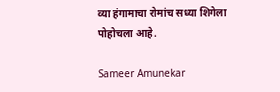व्या हंगामाचा रोमांच सध्या शिगेला पोहोचला आहे.

Sameer Amunekar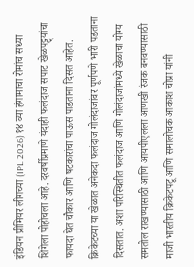इंडियन प्रीमियर लीगच्या (IPL 2026) १४ व्या हंगामाचा रोमांच सध्या शिगेला पोहोचला आहे. दरवर्षीप्रमाणे यंदाही फलंदाज सपाट खेळपट्ट्यांचा फायदा घेत चौकार आणि षटकारांचा पाऊस पाडताना दिसत आहेत. क्रिकेटच्या या खेळात अनेकदा फलंदाज गोलंदाजांवर पूर्णपणे भारी पडताना दिसतात. अशा परिस्थितीत फलंदाज आणि गोलंदाजांमध्ये खेळाचा योग्य समतोल राखण्यासाठी आणि आयपीएलला आणखी रंजक बनवण्यासाठी माजी भारतीय क्रिकेटपटू आणि समालोचक आकाश चोप्रा यांनी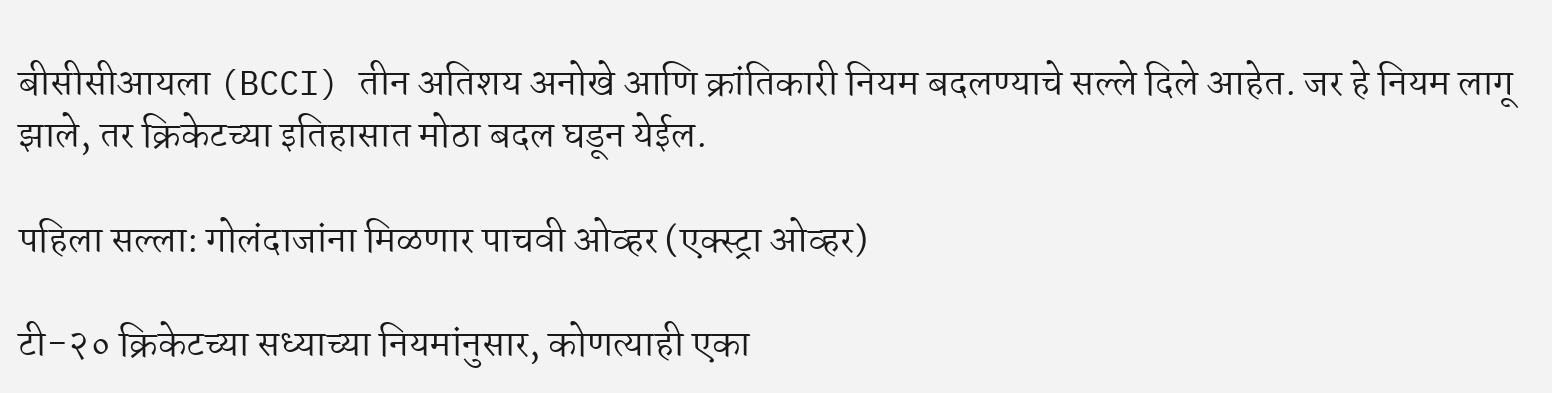बीसीसीआयला (BCCI) तीन अतिशय अनोखे आणि क्रांतिकारी नियम बदलण्याचे सल्ले दिले आहेत. जर हे नियम लागू झाले, तर क्रिकेटच्या इतिहासात मोठा बदल घडून येईल.

पहिला सल्ला: गोलंदाजांना मिळणार पाचवी ओव्हर (एक्स्ट्रा ओव्हर)

टी-२० क्रिकेटच्या सध्याच्या नियमांनुसार, कोणत्याही एका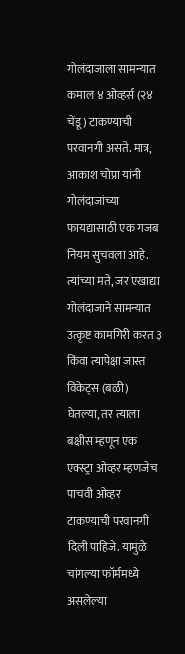गोलंदाजाला सामन्यात कमाल ४ ओव्हर्स (२४ चेंडू) टाकण्याची परवानगी असते. मात्र, आकाश चोप्रा यांनी गोलंदाजांच्या फायद्यासाठी एक गजब नियम सुचवला आहे. त्यांच्या मते, जर एखाद्या गोलंदाजाने सामन्यात उत्कृष्ट कामगिरी करत ३ किंवा त्यापेक्षा जास्त विकेट्स (बळी) घेतल्या, तर त्याला बक्षीस म्हणून एक एक्स्ट्रा ओव्हर म्हणजेच पाचवी ओव्हर टाकण्याची परवानगी दिली पाहिजे. यामुळे चांगल्या फॉर्ममध्ये असलेल्या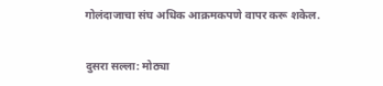गोलंदाजाचा संघ अधिक आक्रमकपणे वापर करू शकेल.

दुसरा सल्ला: मोठ्या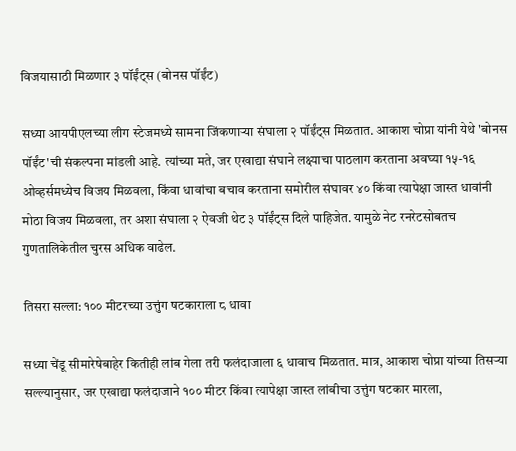विजयासाठी मिळणार ३ पॉईंट्स (बोनस पॉईंट)

सध्या आयपीएलच्या लीग स्टेजमध्ये सामना जिंकणाऱ्या संघाला २ पॉईंट्स मिळतात. आकाश चोप्रा यांनी येथे 'बोनस पॉईंट'ची संकल्पना मांडली आहे. त्यांच्या मते, जर एखाद्या संघाने लक्ष्याचा पाठलाग करताना अवघ्या १५-१६ ओव्हर्समध्येच विजय मिळवला, किंवा धावांचा बचाव करताना समोरील संघावर ४० किंवा त्यापेक्षा जास्त धावांनी मोठा विजय मिळवला, तर अशा संघाला २ ऐवजी थेट ३ पॉईंट्स दिले पाहिजेत. यामुळे नेट रनरेटसोबतच गुणतालिकेतील चुरस अधिक वाढेल.

तिसरा सल्ला: १०० मीटरच्या उत्तुंग षटकाराला ८ धावा

सध्या चेंडू सीमारेषेबाहेर कितीही लांब गेला तरी फलंदाजाला ६ धावाच मिळतात. मात्र, आकाश चोप्रा यांच्या तिसऱ्या सल्ल्यानुसार, जर एखाद्या फलंदाजाने १०० मीटर किंवा त्यापेक्षा जास्त लांबीचा उत्तुंग षटकार मारला,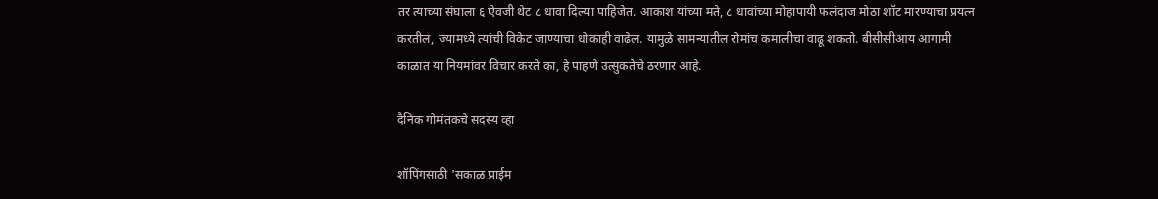तर त्याच्या संघाला ६ ऐवजी थेट ८ धावा दिल्या पाहिजेत. आकाश यांच्या मते, ८ धावांच्या मोहापायी फलंदाज मोठा शॉट मारण्याचा प्रयत्न करतील, ज्यामध्ये त्यांची विकेट जाण्याचा धोकाही वाढेल. यामुळे सामन्यातील रोमांच कमालीचा वाढू शकतो. बीसीसीआय आगामी काळात या नियमांवर विचार करते का, हे पाहणे उत्सुकतेचे ठरणार आहे.

दैनिक गोमंतकचे सदस्य व्हा

शॉपिंगसाठी 'सकाळ प्राईम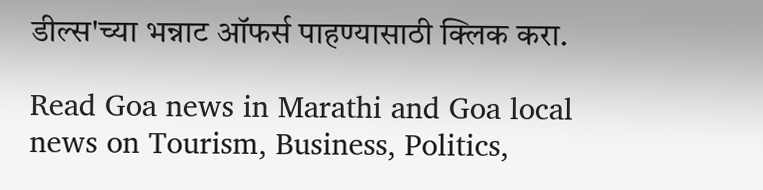डील्स'च्या भन्नाट ऑफर्स पाहण्यासाठी क्लिक करा.

Read Goa news in Marathi and Goa local news on Tourism, Business, Politics,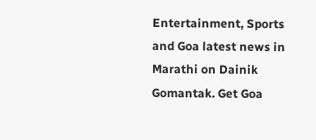Entertainment, Sports and Goa latest news in Marathi on Dainik Gomantak. Get Goa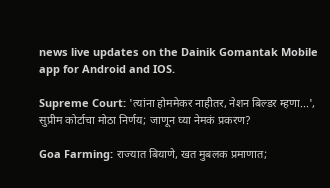news live updates on the Dainik Gomantak Mobile app for Android and IOS.

Supreme Court: 'त्यांना होममेकर नाहीतर, नेशन बिल्डर म्हणा...', सुप्रीम कोर्टाचा मोठा निर्णय; जाणून घ्या नेमकं प्रकरण?

Goa Farming: राज्यात बियाणे, खत मुबलक प्रमाणात;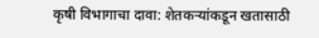कृषी विभागाचा दावा: शेतकऱ्यांकडून खतासाठी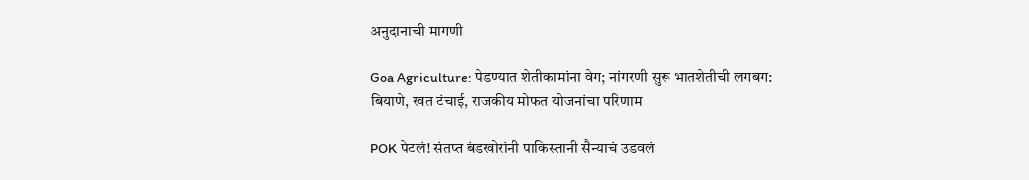अनुदानाची मागणी

Goa Agriculture: पेडण्यात शेतीकामांना वेग; नांगरणी सुरू भातशेतीची लगबग: बियाणे, खत टंचाई, राजकीय मोफत योजनांचा परिणाम

POK पेटलं! संतप्त बंडखोरांनी पाकिस्तानी सैन्याचं उडवलं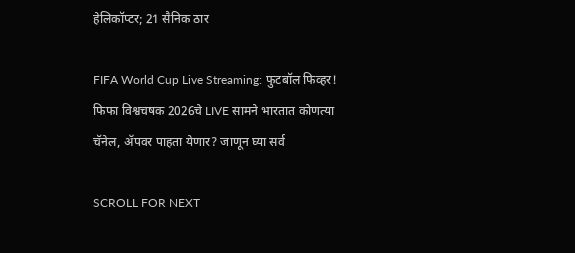हेलिकॉप्टर; 21 सैनिक ठार

FIFA World Cup Live Streaming: फुटबॉल फिव्हर! फिफा विश्वचषक 2026चे LIVE सामने भारतात कोणत्या चॅनेल, ॲपवर पाहता येणार? जाणून घ्या सर्व

SCROLL FOR NEXT